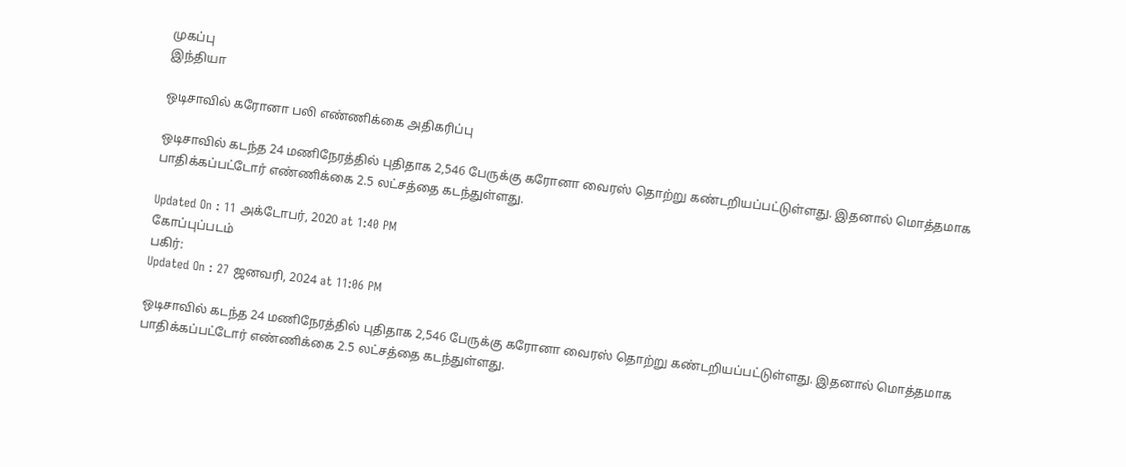முகப்பு
இந்தியா

ஒடிசாவில் கரோனா பலி எண்ணிக்கை அதிகரிப்பு

ஒடிசாவில் கடந்த 24 மணிநேரத்தில் புதிதாக 2,546 பேருக்கு கரோனா வைரஸ் தொற்று கண்டறியப்பட்டுள்ளது. இதனால் மொத்தமாக பாதிக்கப்பட்டோர் எண்ணிக்கை 2.5 லட்சத்தை கடந்துள்ளது.

Updated On : 11 அக்டோபர், 2020 at 1:40 PM
கோப்புப்படம்
பகிர்:
Updated On : 27 ஜனவரி, 2024 at 11:06 PM

ஒடிசாவில் கடந்த 24 மணிநேரத்தில் புதிதாக 2,546 பேருக்கு கரோனா வைரஸ் தொற்று கண்டறியப்பட்டுள்ளது. இதனால் மொத்தமாக பாதிக்கப்பட்டோர் எண்ணிக்கை 2.5 லட்சத்தை கடந்துள்ளது.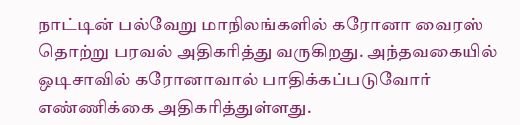நாட்டின் பல்வேறு மாநிலங்களில் கரோனா வைரஸ் தொற்று பரவல் அதிகரித்து வருகிறது. அந்தவகையில் ஒடிசாவில் கரோனாவால் பாதிக்கப்படுவோர் எண்ணிக்கை அதிகரித்துள்ளது.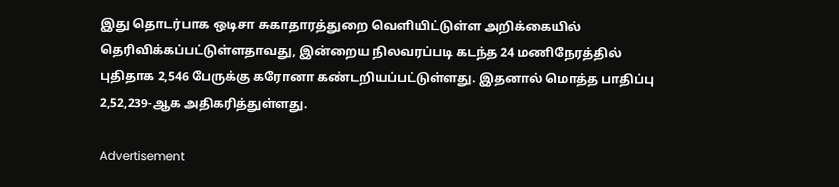இது தொடர்பாக ஒடிசா சுகாதாரத்துறை வெளியிட்டுள்ள அறிக்கையில் தெரிவிக்கப்பட்டுள்ளதாவது, இன்றைய நிலவரப்படி கடந்த 24 மணிநேரத்தில் புதிதாக 2,546 பேருக்கு கரோனா கண்டறியப்பட்டுள்ளது. இதனால் மொத்த பாதிப்பு 2,52,239-ஆக அதிகரித்துள்ளது.

Advertisement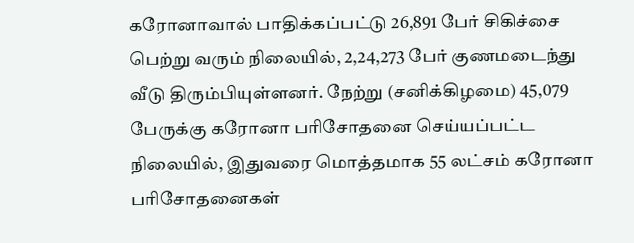கரோனாவால் பாதிக்கப்பட்டு 26,891 பேர் சிகிச்சை பெற்று வரும் நிலையில், 2,24,273 பேர் குணமடைந்து வீடு திரும்பியுள்ளனர். நேற்று (சனிக்கிழமை) 45,079 பேருக்கு கரோனா பரிசோதனை செய்யப்பட்ட நிலையில், இதுவரை மொத்தமாக 55 லட்சம் கரோனா பரிசோதனைகள்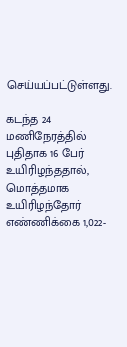செய்யப்பட்டுள்ளது.

கடந்த 24 மணிநேரத்தில் புதிதாக 16 பேர் உயிரிழந்ததால், மொத்தமாக உயிரிழந்தோர் எண்ணிக்கை 1,022-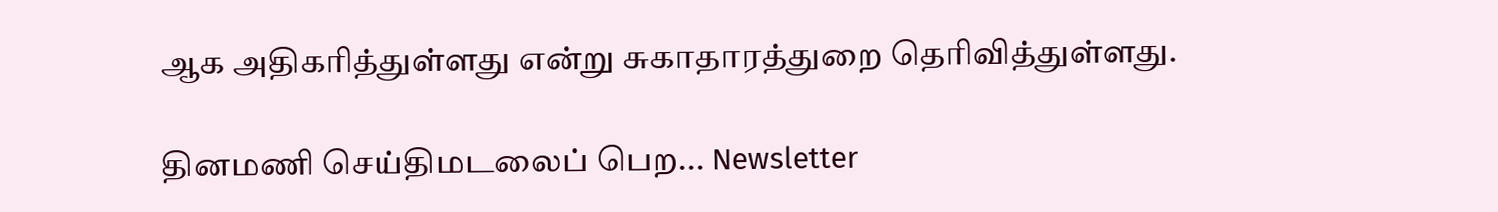ஆக அதிகரித்துள்ளது என்று சுகாதாரத்துறை தெரிவித்துள்ளது.

தினமணி செய்திமடலைப் பெற... Newsletter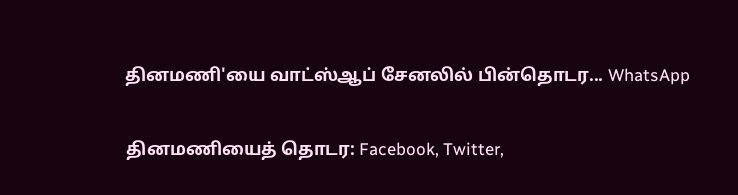தினமணி'யை வாட்ஸ்ஆப் சேனலில் பின்தொடர... WhatsApp

தினமணியைத் தொடர: Facebook, Twitter,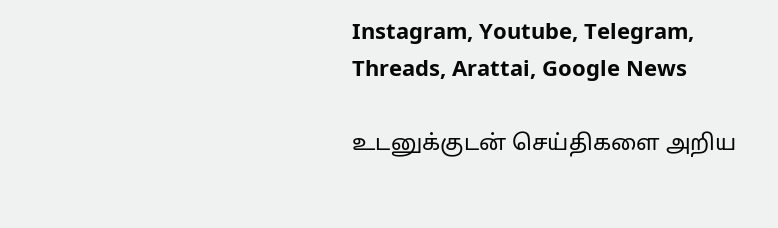Instagram, Youtube, Telegram, Threads, Arattai, Google News

உடனுக்குடன் செய்திகளை அறிய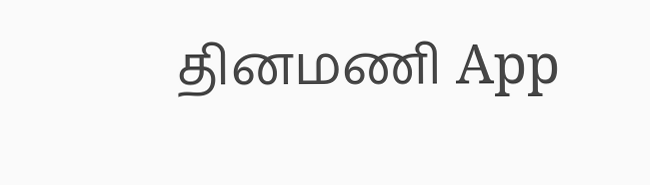தினமணி App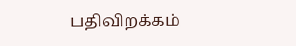பதிவிறக்கம்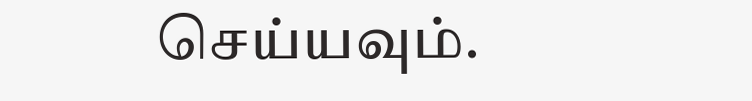செய்யவும்.